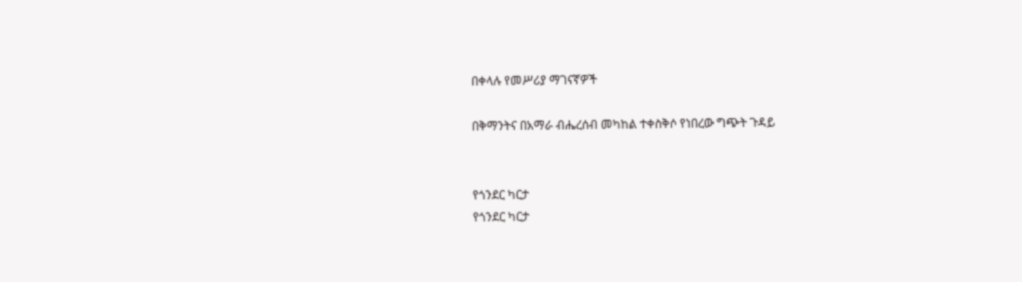በቀላሉ የመሥሪያ ማገናኛዎች

በቅማንትና በአማራ ብሔረሰብ መካከል ተቀስቅሶ የነበረው ግጭት ጉዳይ


የጎንደር ካርታ
የጎንደር ካርታ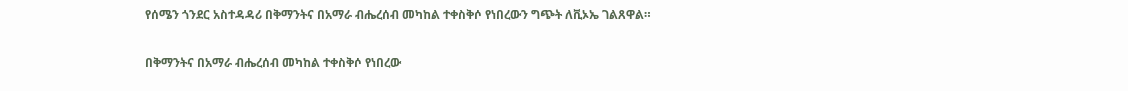የሰሜን ጎንደር አስተዳዳሪ በቅማንትና በአማራ ብሔረሰብ መካከል ተቀስቅሶ የነበረውን ግጭት ለቪኦኤ ገልጸዋል።

በቅማንትና በአማራ ብሔረሰብ መካከል ተቀስቅሶ የነበረው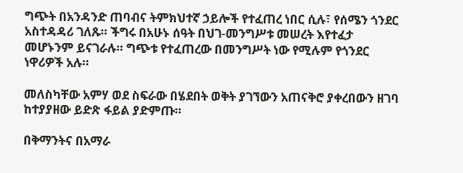ግጭት በአንዳንድ ጠባብና ትምክህተኛ ኃይሎች የተፈጠረ ነበር ሲሉ፣ የሰሜን ጎንደር አስተዳዳሪ ገለጹ። ችግሩ በአሁኑ ሰዓት በህገ-መንግሥቱ መሠረት እየተፈታ መሆኑንም ይናገራሉ። ግጭቱ የተፈጠረው በመንግሥት ነው የሚሉም የጎንደር ነዋሪዎች አሉ።

መለስካቸው አምሃ ወደ ስፍራው በሄደበት ወቅት ያገኘውን አጠናቅሮ ያቀረበውን ዘገባ ከተያያዘው ይድጽ ፋይል ያድምጡ።

በቅማንትና በአማራ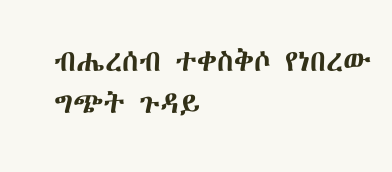ብሔረሰብ ተቀስቅሶ የነበረው ግጭት ጉዳይ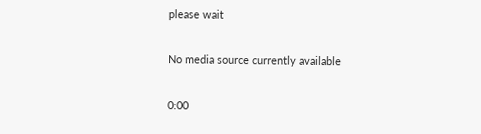please wait

No media source currently available

0:00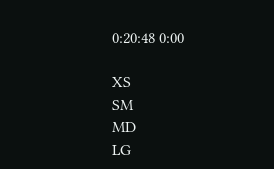0:20:48 0:00

XS
SM
MD
LG